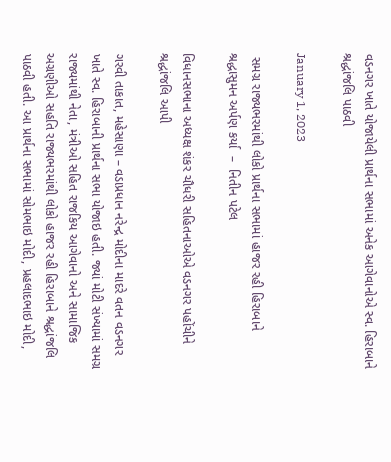વડનગર ખાતે યોજાયેલી પ્રાર્થના સભામાં અનેક આગેવાનોએ સ્વ. હિરાબાને શ્રદ્ધાંજલિ પાઠવી

January 1, 2023

 સમગ્ર રાજ્યભરમાંથી લોકો પ્રાર્થના સભામાં હાજર રહી હિરાબાને શ્રદ્ધાસુમન અર્પણ કર્યા  –  નિતીન પટેલ

વિધાનસભાના અધ્યક્ષ શંકર ચૌધરી સહિતનાઓએ વડનગર પહોંચીને શ્રદ્ધાંજલિ આપી

ગરવી તાકાત, મહેસાણા – વડાપ્રધાન નરેન્દ્ર મોદીના માદરે વતન વડનગર ખાતે સ્વ. હિરાબાની પ્રાર્થના સભા યોજાઇ હતી. જ્યાં મોટી સંખ્યામાં સમગ્ર રાજ્યમાંથી નેતા, મંત્રીઓ સહિત રાજકિય આગેવાનો અને સામાજિક અગ્રણીઓ સહતિ રાજ્યભરમાંથી લોકો હાજર રહી હિરાબાને શ્રદ્ધાંજલિ પાઠવી હતી. આ પ્રાર્થના સભામાં સોમભાઇ મોદી, પ્રહલાદભાઇ મોદી,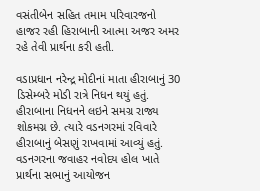વસંતીબેન સહિત તમામ પરિવારજનો હાજર રહી હિરાબાની આત્મા અજર અમર રહે તેવી પ્રાર્થના કરી હતી.

વડાપ્રધાન નરેન્દ્ર મોદીનાં માતા હીરાબાનું 30 ડિસેમ્બરે મોડી રાત્રે નિધન થયું હતું. હીરાબાના નિધનને લઇને સમગ્ર રાજ્ય શોકમગ્ન છે. ત્યારે વડનગરમાં રવિવારે હીરાબાનું બેસણું રાખવામાં આવ્યું હતું.  વડનગરના જવાહર નવોદય હોલ ખાતે પ્રાર્થના સભાનું આયોજન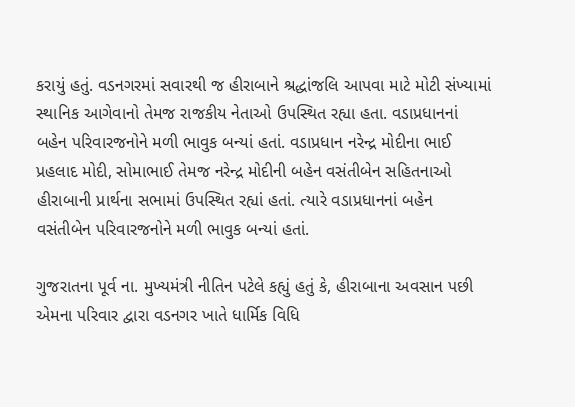કરાયું હતું. વડનગરમાં સવારથી જ હીરાબાને શ્રદ્ધાંજલિ આપવા માટે મોટી સંખ્યામાં સ્થાનિક આગેવાનો તેમજ રાજકીય નેતાઓ ઉપસ્થિત રહ્યા હતા. વડાપ્રધાનનાં બહેન પરિવારજનોને મળી ભાવુક બન્યાં હતાં. વડાપ્રધાન નરેન્દ્ર મોદીના ભાઈ પ્રહલાદ મોદી, સોમાભાઈ તેમજ નરેન્દ્ર મોદીની બહેન વસંતીબેન સહિતનાઓ હીરાબાની પ્રાર્થના સભામાં ઉપસ્થિત રહ્યાં હતાં. ત્યારે વડાપ્રધાનનાં બહેન વસંતીબેન પરિવારજનોને મળી ભાવુક બન્યાં હતાં.

ગુજરાતના પૂર્વ ના. મુખ્યમંત્રી નીતિન પટેલે કહ્યું હતું કે, હીરાબાના અવસાન પછી એમના પરિવાર દ્વારા વડનગર ખાતે ધાર્મિક વિધિ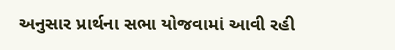અનુસાર પ્રાર્થના સભા યોજવામાં આવી રહી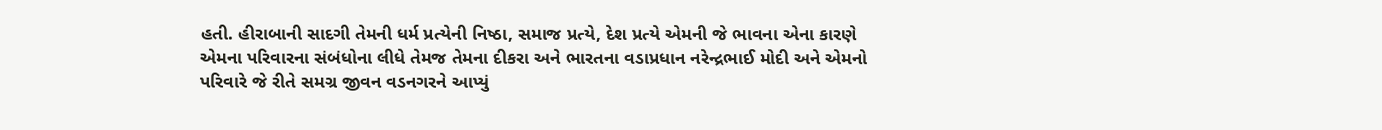હતી. હીરાબાની સાદગી તેમની ધર્મ પ્રત્યેની નિષ્ઠા, સમાજ પ્રત્યે, દેશ પ્રત્યે એમની જે ભાવના એના કારણે એમના પરિવારના સંબંધોના લીધે તેમજ તેમના દીકરા અને ભારતના વડાપ્રધાન નરેન્દ્રભાઈ મોદી અને એમનો પરિવારે જે રીતે સમગ્ર જીવન વડનગરને આપ્યું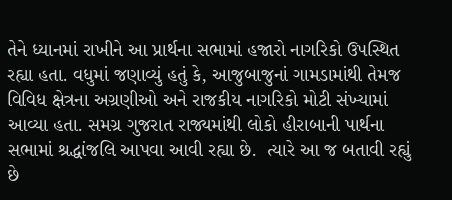તેને ધ્યાનમાં રાખીને આ પ્રાર્થના સભામાં હજારો નાગરિકો ઉપસ્થિત રહ્યા હતા. વધુમાં જણાવ્યું હતું કે, આજુબાજુનાં ગામડામાંથી તેમજ વિવિધ ક્ષેત્રના અગ્રણીઓ અને રાજકીય નાગરિકો મોટી સંખ્યામાં આવ્યા હતા. સમગ્ર ગુજરાત રાજ્યમાંથી લોકો હીરાબાની પાર્થના સભામાં શ્રદ્ધાંજલિ આપવા આવી રહ્યા છે.  ત્યારે આ જ બતાવી રહ્યું છે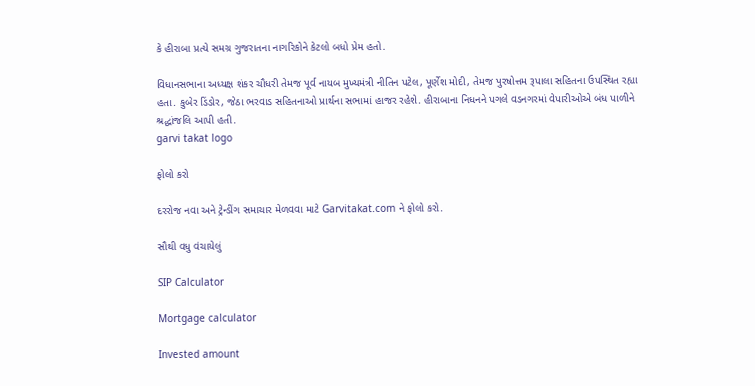કે હીરાબા પ્રત્યે સમગ્ર ગુજરાતના નાગરિકોને કેટલો બધો પ્રેમ હતો.

વિધાનસભાના અધ્યક્ષ શંકર ચૌધરી તેમજ પૂર્વ નાયબ મુખ્યમંત્રી નીતિન પટેલ, પૂર્ણેશ મોદી, તેમજ પુરષોત્તમ રૂપાલા સહિતના ઉપસ્થિત રહ્યા હતા. કુબેર ડિંડોર, જેઠા ભરવાડ સહિતનાઓ પ્રાર્થના સભામાં હાજર રહેશે. હીરાબાના નિધનને પગલે વડનગરમાં વેપારીઓએ બંધ પાળીને શ્રદ્ધાંજલિ આપી હતી.
garvi takat logo

ફોલો કરો

દરરોજ નવા અને ટ્રેન્ડીંગ સમાચાર મેળવવા માટે Garvitakat.com ને ફોલો કરો.

સૌથી વધુ વંચાયેલું

SIP Calculator

Mortgage calculator

Invested amount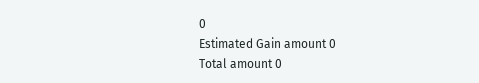0
Estimated Gain amount 0
Total amount 0